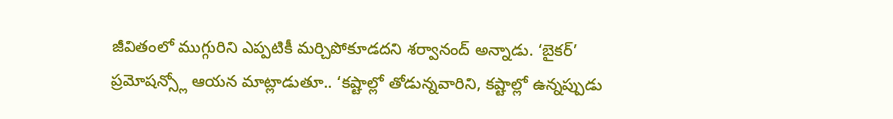జీవితంలో ముగ్గురిని ఎప్పటికీ మర్చిపోకూడదని శర్వానంద్ అన్నాడు. ‘బైకర్’ ప్రమోషన్స్లో ఆయన మాట్లాడుతూ.. ‘కష్టాల్లో తోడున్నవారిని, కష్టాల్లో ఉన్నప్పుడు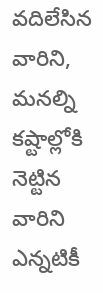వదిలేసిన వారిని, మనల్ని కష్టాల్లోకి నెట్టిన వారిని ఎన్నటికీ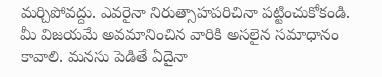మర్చిపోవద్దు. ఎవరైనా నిరుత్సాహపరిచినా పట్టించుకోకండి. మీ విజయమే అవమానించిన వారికి అసలైన సమాధానం కావాలి. మనసు పెడితే ఏదైనా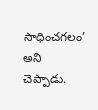సాధించగలం’ అని చెప్పాడు.